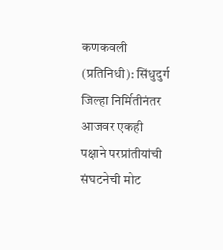कणकवली (प्रतिनिधी): सिंधुदुर्ग जिल्हा निर्मितीनंतर आजवर एकही पक्षाने परप्रांतीयांची संघटनेची मोट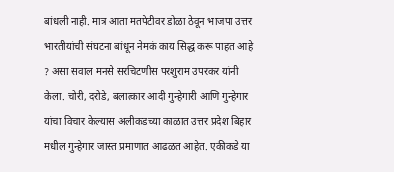बांधली नाही. मात्र आता मतपेटीवर डोळा ठेवून भाजपा उत्तर भारतीयांची संघटना बांधून नेमकं काय सिद्ध करू पाहत आहे ? असा सवाल मनसे सरचिटणीस परशुराम उपरकर यांनी केला. चोरी, दरोडे, बलात्कार आदी गुन्हेगारी आणि गुन्हेगार यांचा विचार केल्यास अलीकडच्या काळात उत्तर प्रदेश बिहार मधील गुन्हेगार जास्त प्रमाणात आढळत आहेत. एकीकडे या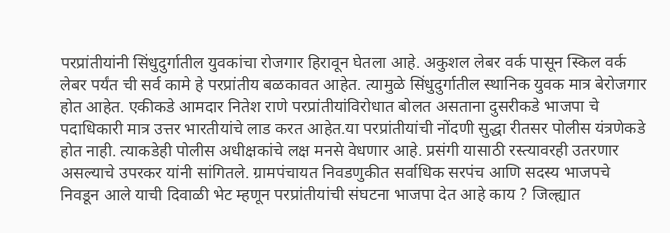परप्रांतीयांनी सिंधुदुर्गातील युवकांचा रोजगार हिरावून घेतला आहे. अकुशल लेबर वर्क पासून स्किल वर्क लेबर पर्यंत ची सर्व कामे हे परप्रांतीय बळकावत आहेत. त्यामुळे सिंधुदुर्गातील स्थानिक युवक मात्र बेरोजगार होत आहेत. एकीकडे आमदार नितेश राणे परप्रांतीयांविरोधात बोलत असताना दुसरीकडे भाजपा चे पदाधिकारी मात्र उत्तर भारतीयांचे लाड करत आहेत.या परप्रांतीयांची नोंदणी सुद्धा रीतसर पोलीस यंत्रणेकडे होत नाही. त्याकडेही पोलीस अधीक्षकांचे लक्ष मनसे वेधणार आहे. प्रसंगी यासाठी रस्त्यावरही उतरणार असल्याचे उपरकर यांनी सांगितले. ग्रामपंचायत निवडणुकीत सर्वाधिक सरपंच आणि सदस्य भाजपचे निवडून आले याची दिवाळी भेट म्हणून परप्रांतीयांची संघटना भाजपा देत आहे काय ? जिल्ह्यात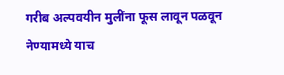गरीब अल्पवयीन मुलींना फूस लावून पळवून नेण्यामध्ये याच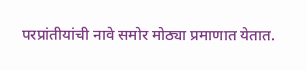परप्रांतीयांची नावे समोर मोठ्या प्रमाणात येतात.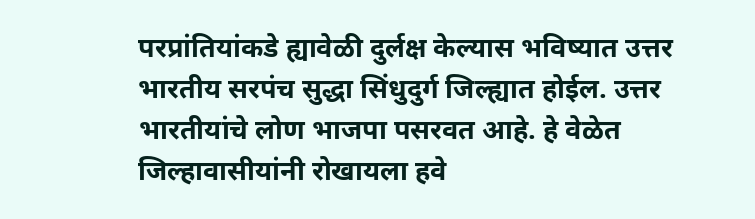परप्रांतियांकडे ह्यावेळी दुर्लक्ष केल्यास भविष्यात उत्तर भारतीय सरपंच सुद्धा सिंधुदुर्ग जिल्ह्यात होईल. उत्तर भारतीयांचे लोण भाजपा पसरवत आहे. हे वेळेत जिल्हावासीयांनी रोखायला हवे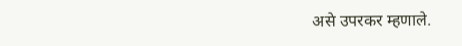असे उपरकर म्हणाले.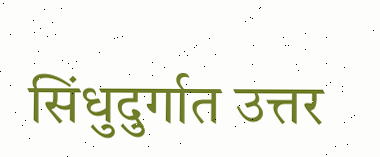सिंधुदुर्गात उत्तर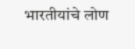भारतीयांचे लोण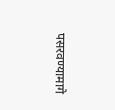पसरवण्यामागे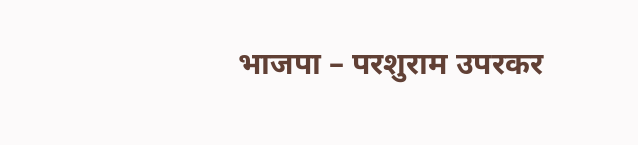भाजपा – परशुराम उपरकर